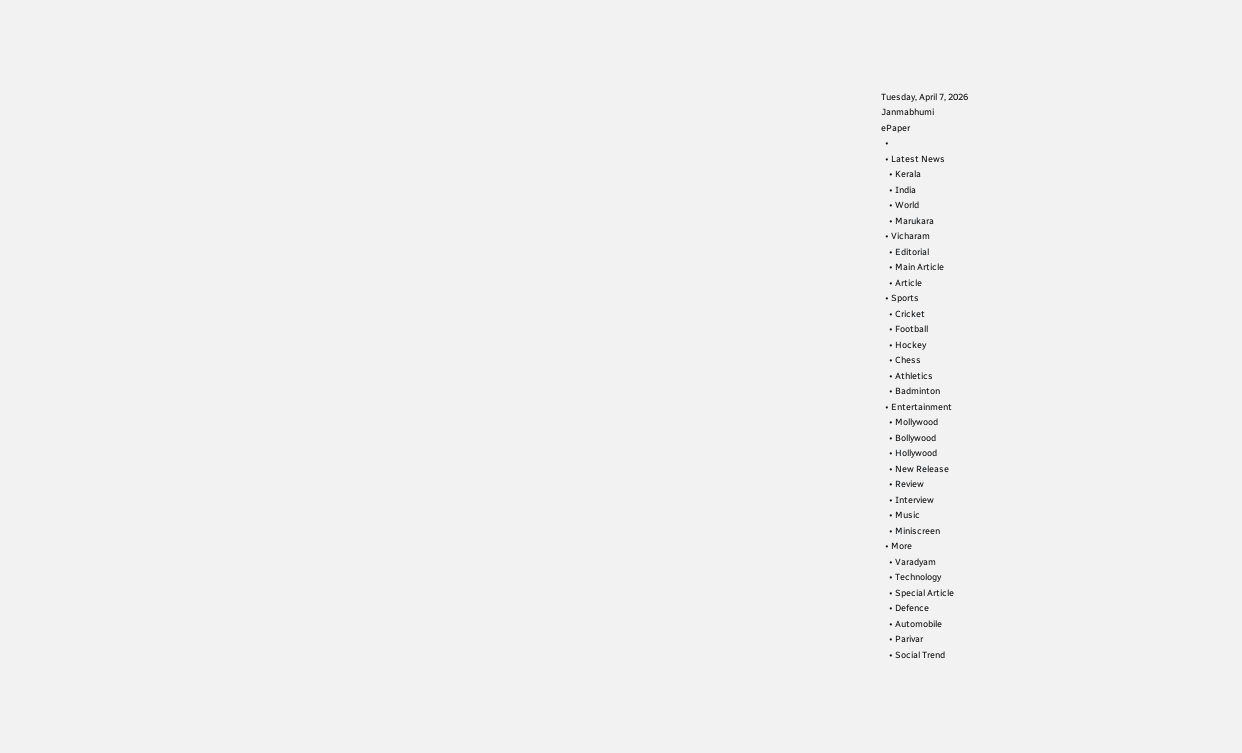Tuesday, April 7, 2026
Janmabhumi
ePaper
  •
  • Latest News
    • Kerala
    • India
    • World
    • Marukara
  • Vicharam
    • Editorial
    • Main Article
    • Article
  • Sports
    • Cricket
    • Football
    • Hockey
    • Chess
    • Athletics
    • Badminton
  • Entertainment
    • Mollywood
    • Bollywood
    • Hollywood
    • New Release
    • Review
    • Interview
    • Music
    • Miniscreen
  • More
    • Varadyam
    • Technology
    • Special Article
    • Defence
    • Automobile
    • Parivar
    • Social Trend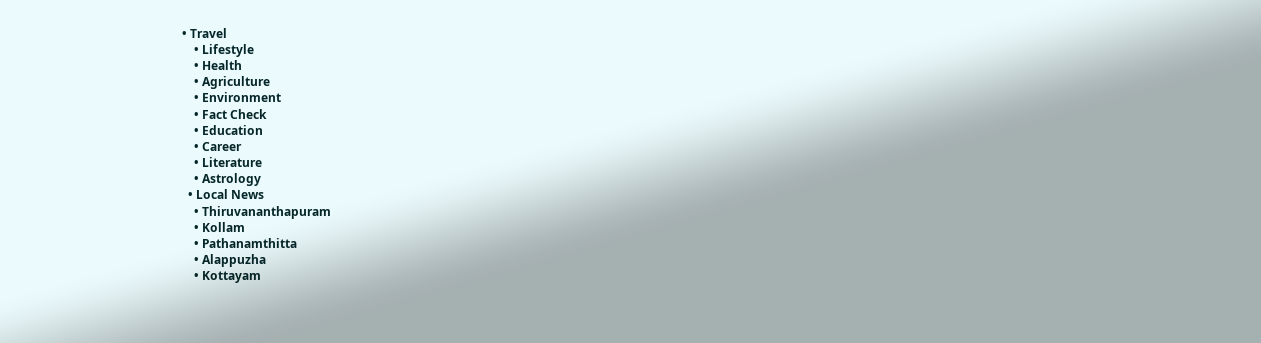• Travel
    • Lifestyle
    • Health
    • Agriculture
    • Environment
    • Fact Check
    • Education
    • Career
    • Literature
    • Astrology
  • Local News
    • Thiruvananthapuram
    • Kollam
    • Pathanamthitta
    • Alappuzha
    • Kottayam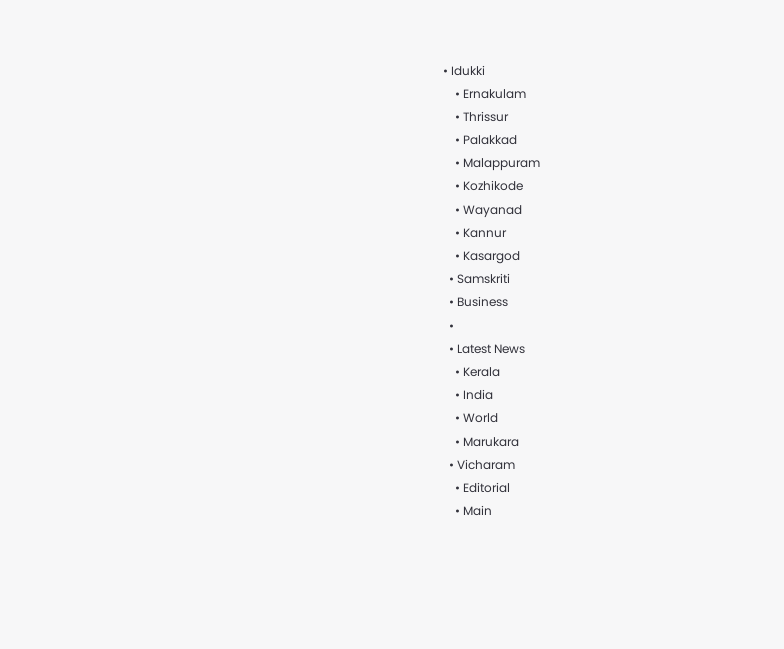• Idukki
    • Ernakulam
    • Thrissur
    • Palakkad
    • Malappuram
    • Kozhikode
    • Wayanad
    • Kannur
    • Kasargod
  • Samskriti
  • Business
  •
  • Latest News
    • Kerala
    • India
    • World
    • Marukara
  • Vicharam
    • Editorial
    • Main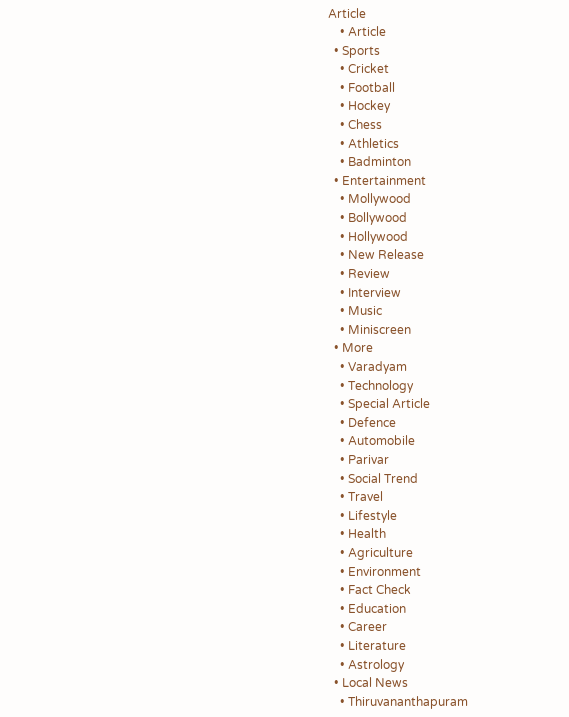Article
    • Article
  • Sports
    • Cricket
    • Football
    • Hockey
    • Chess
    • Athletics
    • Badminton
  • Entertainment
    • Mollywood
    • Bollywood
    • Hollywood
    • New Release
    • Review
    • Interview
    • Music
    • Miniscreen
  • More
    • Varadyam
    • Technology
    • Special Article
    • Defence
    • Automobile
    • Parivar
    • Social Trend
    • Travel
    • Lifestyle
    • Health
    • Agriculture
    • Environment
    • Fact Check
    • Education
    • Career
    • Literature
    • Astrology
  • Local News
    • Thiruvananthapuram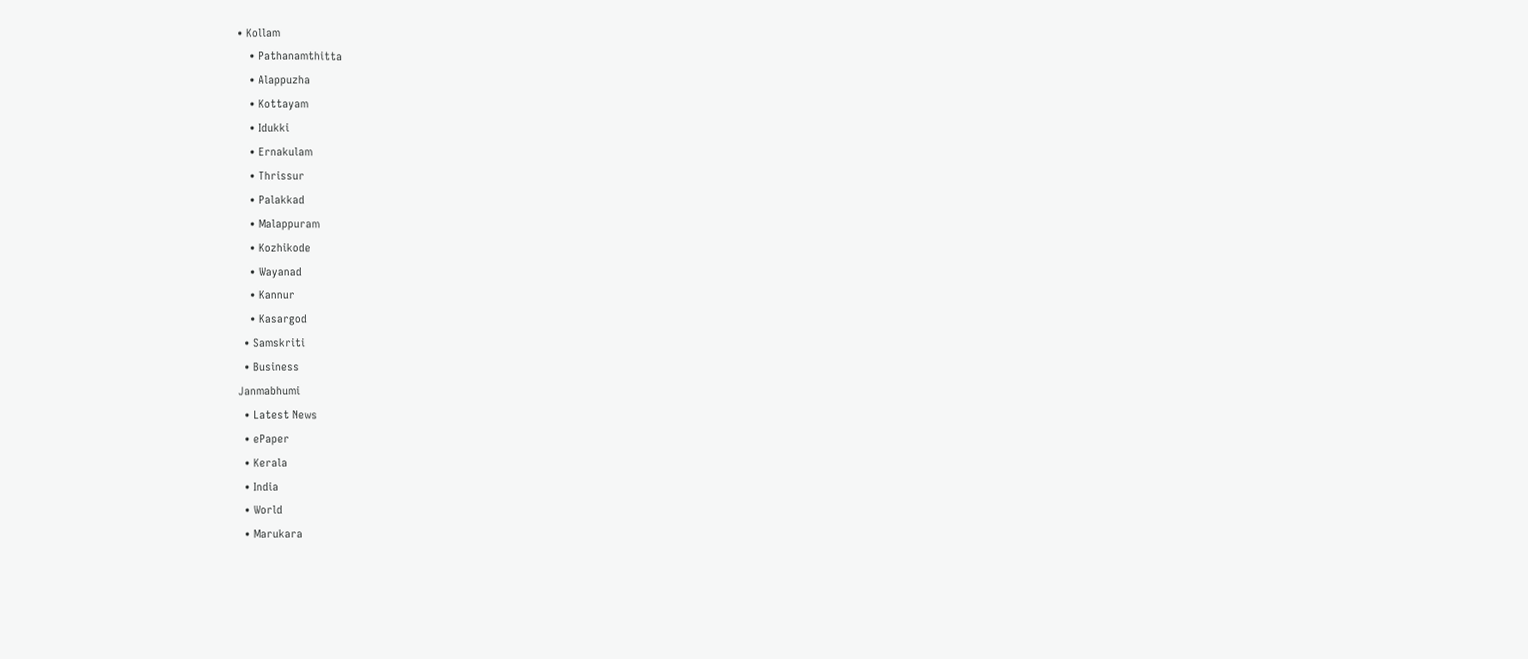• Kollam
    • Pathanamthitta
    • Alappuzha
    • Kottayam
    • Idukki
    • Ernakulam
    • Thrissur
    • Palakkad
    • Malappuram
    • Kozhikode
    • Wayanad
    • Kannur
    • Kasargod
  • Samskriti
  • Business
Janmabhumi
  • Latest News
  • ePaper
  • Kerala
  • India
  • World
  • Marukara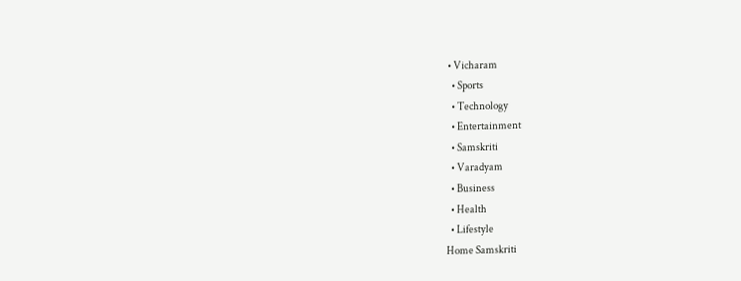• Vicharam
  • Sports
  • Technology
  • Entertainment
  • Samskriti
  • Varadyam
  • Business
  • Health
  • Lifestyle
Home Samskriti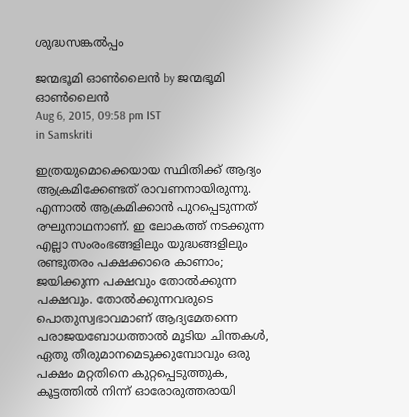ശുദ്ധസങ്കല്‍പ്പം

ജന്മഭൂമി ഓണ്‍ലൈന്‍ by ജന്മഭൂമി ഓണ്‍ലൈന്‍
Aug 6, 2015, 09:58 pm IST
in Samskriti

ഇത്രയുമൊക്കെയായ സ്ഥിതിക്ക് ആദ്യം ആക്രമിക്കേണ്ടത് രാവണനായിരുന്നു. എന്നാല്‍ ആക്രമിക്കാന്‍ പുറപ്പെടുന്നത് രഘുനാഥനാണ്. ഇ ലോകത്ത് നടക്കുന്ന എല്ലാ സംരംഭങ്ങളിലും യുദ്ധങ്ങളിലും രണ്ടുതരം പക്ഷക്കാരെ കാണാം; ജയിക്കുന്ന പക്ഷവും തോല്‍ക്കുന്ന പക്ഷവും. തോല്‍ക്കുന്നവരുടെ പൊതുസ്വഭാവമാണ് ആദ്യമേതന്നെ പരാജയബോധത്താല്‍ മൂടിയ ചിന്തകള്‍, ഏതു തീരുമാനമെടുക്കുമ്പോവും ഒരു പക്ഷം മറ്റതിനെ കുറ്റപ്പെടുത്തുക, കൂട്ടത്തില്‍ നിന്ന് ഓരോരുത്തരായി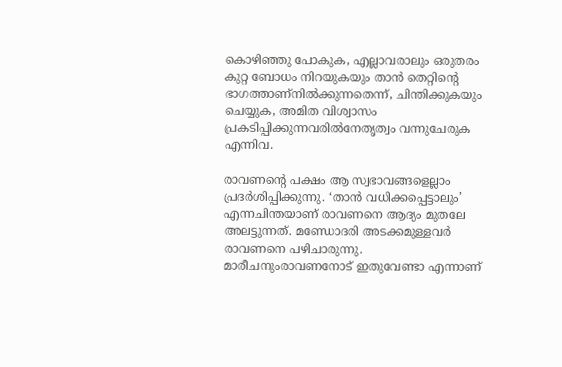കൊഴിഞ്ഞു പോകുക, എല്ലാവരാലും ഒരുതരം കുറ്റ ബോധം നിറയുകയും താന്‍ തെറ്റിന്റെ ഭാഗത്താണ്‌നില്‍ക്കുന്നതെന്ന്, ചിന്തിക്കുകയും ചെയ്യുക, അമിത വിശ്വാസം പ്രകടിപ്പിക്കുന്നവരില്‍നേതൃത്വം വന്നുചേരുക എന്നിവ.

രാവണന്റെ പക്ഷം ആ സ്വഭാവങ്ങളെല്ലാം പ്രദര്‍ശിപ്പിക്കുന്നു. ‘താന്‍ വധിക്കപ്പെട്ടാലും’ എന്നചിന്തയാണ് രാവണനെ ആദ്യം മുതലേ അലട്ടുന്നത്. മണ്ഡോദരി അടക്കമുള്ളവര്‍ രാവണനെ പഴിചാരുന്നു. മാരീചനുംരാവണനോട് ഇതുവേണ്ടാ എന്നാണ്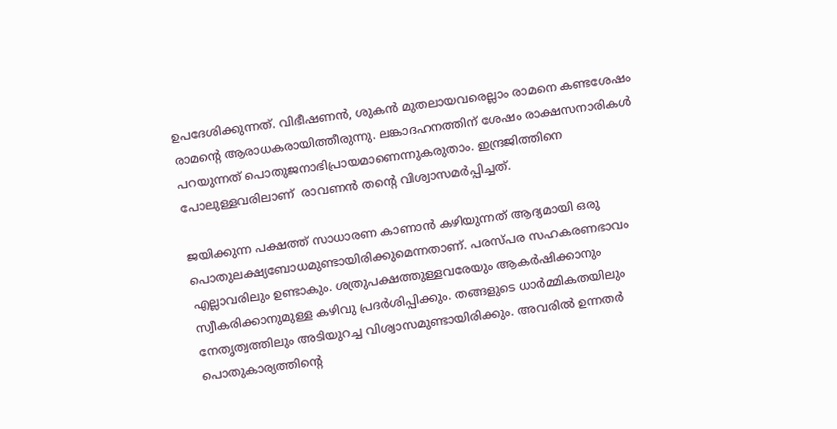ഉപദേശിക്കുന്നത്. വിഭീഷണന്‍, ശുകന്‍ മുതലായവരെല്ലാം രാമനെ കണ്ടശേഷം രാമന്റെ ആരാധകരായിത്തീരുന്നു. ലങ്കാദഹനത്തിന് ശേഷം രാക്ഷസനാരികള്‍ പറയുന്നത് പൊതുജനാഭിപ്രായമാണെന്നുകരുതാം. ഇന്ദ്രജിത്തിനെ പോലുള്ളവരിലാണ്  രാവണന്‍ തന്റെ വിശ്വാസമര്‍പ്പിച്ചത്.

ജയിക്കുന്ന പക്ഷത്ത് സാധാരണ കാണാന്‍ കഴിയുന്നത് ആദ്യമായി ഒരു പൊതുലക്ഷ്യബോധമുണ്ടായിരിക്കുമെന്നതാണ്. പരസ്പര സഹകരണഭാവം എല്ലാവരിലും ഉണ്ടാകും. ശത്രുപക്ഷത്തുള്ളവരേയും ആകര്‍ഷിക്കാനും സ്വീകരിക്കാനുമുള്ള കഴിവു പ്രദര്‍ശിപ്പിക്കും. തങ്ങളുടെ ധാര്‍മ്മികതയിലും നേതൃത്വത്തിലും അടിയുറച്ച വിശ്വാസമുണ്ടായിരിക്കും. അവരില്‍ ഉന്നതര്‍ പൊതുകാര്യത്തിന്റെ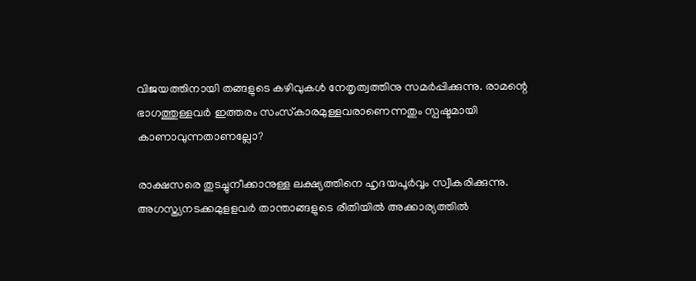വിജയത്തിനായി തങ്ങളുടെ കഴിവുകള്‍ നേതൃത്വത്തിനു സമര്‍പ്പിക്കുന്നു. രാമന്റെ ഭാഗത്തുള്ളവര്‍ ഇത്തരം സംസ്‌കാരമുള്ളവരാണെന്നതും സ്പഷ്ടമായി കാണാവുന്നതാണല്ലോ?

രാക്ഷസരെ തുടച്ചുനീക്കാനുള്ള ലക്ഷ്യത്തിനെ ഹൃദയപൂര്‍വ്വം സ്വീകരിക്കുന്നു. അഗസ്ത്യനടക്കമുളളവര്‍ താന്താങ്ങളുടെ രീതിയില്‍ അക്കാര്യത്തില്‍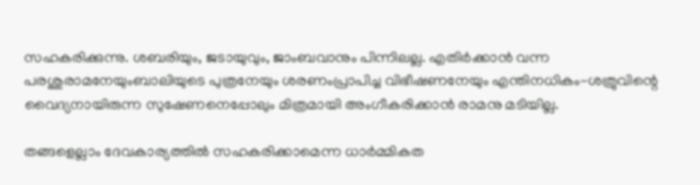സഹകരിക്കുന്നു. ശബരിയും, ജടായുവും, ജാംബവാനും പിന്നിലല്ല. എതിര്‍ക്കാന്‍ വന്ന പരശുരാമനേയുംബാലിയുടെ പുത്രനേയും ശരണംപ്രാപിച്ച വിഭീഷണനേയും എന്തിനധികം-ശത്രുവിന്റെ വൈദ്യനായിരുന്ന സുഷേണനെപ്പോലും മിത്രമായി അംഗീകരിക്കാന്‍ രാമനു മടിയില്ല.

തങ്ങളെല്ലാം ദേവകാര്യത്തില്‍ സഹകരിക്കാമെന്ന ധാര്‍മ്മികത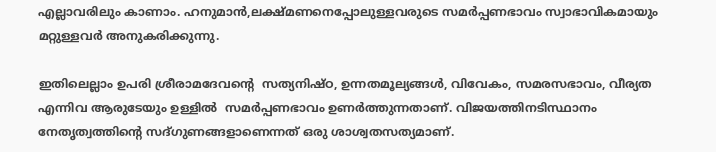എല്ലാവരിലും കാണാം. ഹനുമാന്‍,ലക്ഷ്മണനെപ്പോലുള്ളവരുടെ സമര്‍പ്പണഭാവം സ്വാഭാവികമായും മറ്റുള്ളവര്‍ അനുകരിക്കുന്നു.

ഇതിലെല്ലാം ഉപരി ശ്രീരാമദേവന്റെ  സത്യനിഷ്ഠ, ഉന്നതമൂല്യങ്ങള്‍, വിവേകം, സമരസഭാവം, വീര്യത എന്നിവ ആരുടേയും ഉള്ളില്‍  സമര്‍പ്പണഭാവം ഉണര്‍ത്തുന്നതാണ്. വിജയത്തിനടിസ്ഥാനം നേതൃത്വത്തിന്റെ സദ്ഗുണങ്ങളാണെന്നത് ഒരു ശാശ്വതസത്യമാണ്.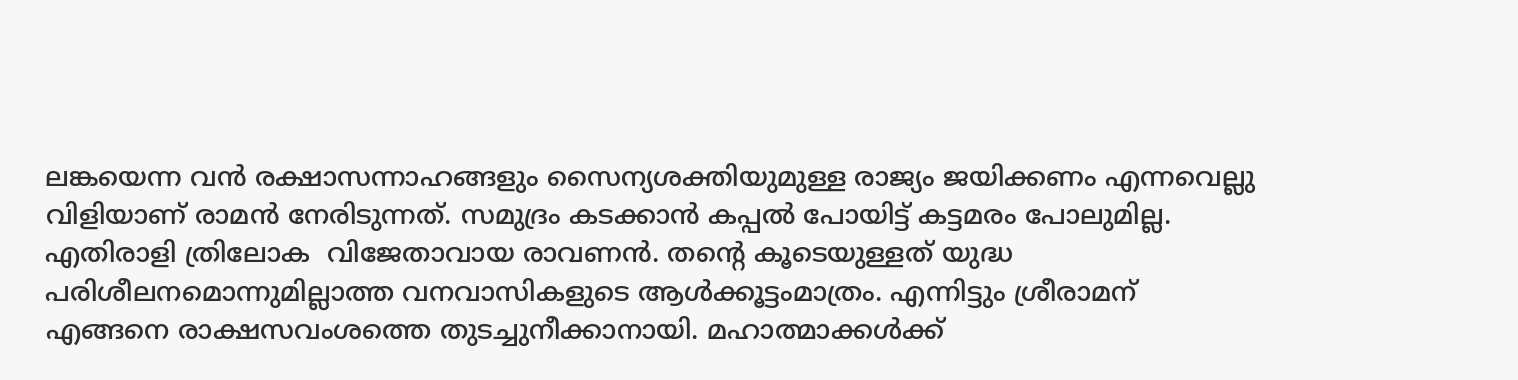ലങ്കയെന്ന വന്‍ രക്ഷാസന്നാഹങ്ങളും സൈന്യശക്തിയുമുള്ള രാജ്യം ജയിക്കണം എന്നവെല്ലു വിളിയാണ് രാമന്‍ നേരിടുന്നത്. സമുദ്രം കടക്കാന്‍ കപ്പല്‍ പോയിട്ട് കട്ടമരം പോലുമില്ല. എതിരാളി ത്രിലോക  വിജേതാവായ രാവണന്‍. തന്റെ കൂടെയുള്ളത് യുദ്ധ പരിശീലനമൊന്നുമില്ലാത്ത വനവാസികളുടെ ആള്‍ക്കൂട്ടംമാത്രം. എന്നിട്ടും ശ്രീരാമന് എങ്ങനെ രാക്ഷസവംശത്തെ തുടച്ചുനീക്കാനായി. മഹാത്മാക്കള്‍ക്ക്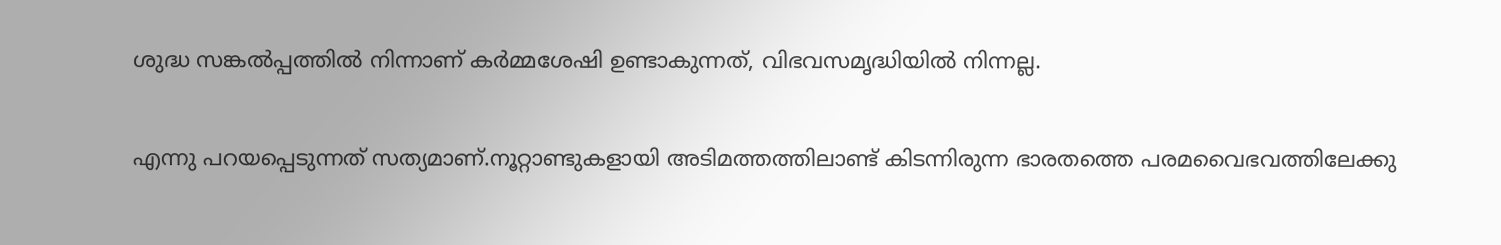ശുദ്ധ സങ്കല്‍പ്പത്തില്‍ നിന്നാണ് കര്‍മ്മശേഷി ഉണ്ടാകുന്നത്, വിഭവസമൃദ്ധിയില്‍ നിന്നല്ല.

എന്നു പറയപ്പെടുന്നത് സത്യമാണ്.നൂറ്റാണ്ടുകളായി അടിമത്തത്തിലാണ്ട് കിടന്നിരുന്ന ഭാരതത്തെ പരമവൈഭവത്തിലേക്കു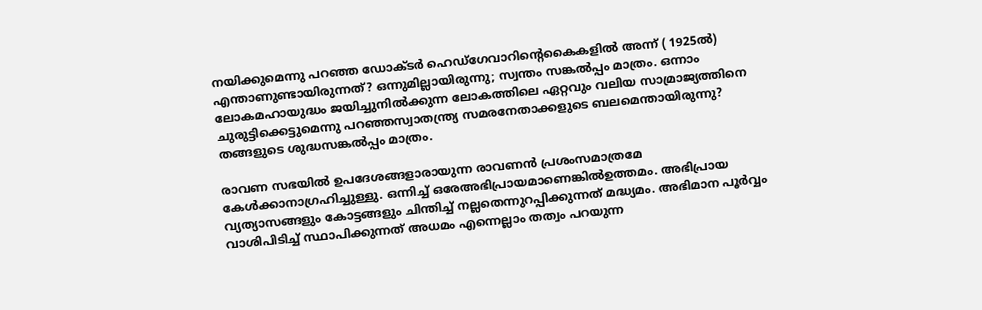നയിക്കുമെന്നു പറഞ്ഞ ഡോക്ടര്‍ ഹെഡ്‌ഗേവാറിന്റെകൈകളില്‍ അന്ന് ( 1925ല്‍) എന്താണുണ്ടായിരുന്നത്? ഒന്നുമില്ലായിരുന്നു; സ്വന്തം സങ്കല്‍പ്പം മാത്രം. ഒന്നാം ലോകമഹായുദ്ധം ജയിച്ചുനില്‍ക്കുന്ന ലോകത്തിലെ ഏറ്റവും വലിയ സാമ്രാജ്യത്തിനെ ചുരുട്ടിക്കെട്ടുമെന്നു പറഞ്ഞസ്വാതന്ത്ര്യ സമരനേതാക്കളുടെ ബലമെന്തായിരുന്നു? തങ്ങളുടെ ശുദ്ധസങ്കല്‍പ്പം മാത്രം.

രാവണ സഭയില്‍ ഉപദേശങ്ങളാരായുന്ന രാവണന്‍ പ്രശംസമാത്രമേ കേള്‍ക്കാനാഗ്രഹിച്ചുള്ളു. ഒന്നിച്ച് ഒരേഅഭിപ്രായമാണെങ്കില്‍ഉത്തമം. അഭിപ്രായ വ്യത്യാസങ്ങളും കോട്ടങ്ങളും ചിന്തിച്ച് നല്ലതെന്നുറപ്പിക്കുന്നത് മദ്ധ്യമം. അഭിമാന പൂര്‍വ്വം വാശിപിടിച്ച് സ്ഥാപിക്കുന്നത് അധമം എന്നെല്ലാം തത്വം പറയുന്ന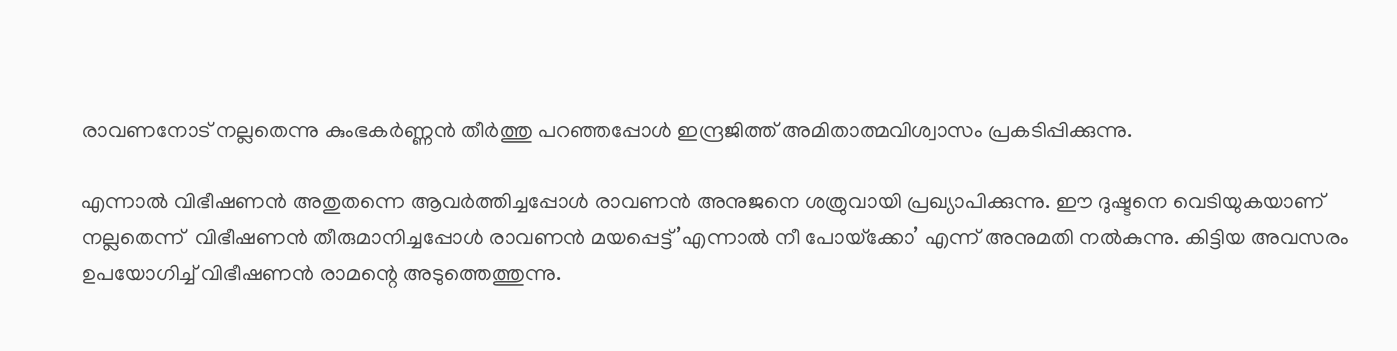രാവണനോട് നല്ലതെന്നു കുംഭകര്‍ണ്ണന്‍ തീര്‍ത്തു പറഞ്ഞപ്പോള്‍ ഇന്ദ്രജിത്ത് അമിതാത്മവിശ്വാസം പ്രകടിപ്പിക്കുന്നു.

എന്നാല്‍ വിഭീഷണന്‍ അതുതന്നെ ആവര്‍ത്തിച്ചപ്പോള്‍ രാവണന്‍ അനുജനെ ശത്രുവായി പ്രഖ്യാപിക്കുന്നു. ഈ ദുഷ്ടനെ വെടിയുകയാണ് നല്ലതെന്ന്  വിഭീഷണന്‍ തീരുമാനിച്ചപ്പോള്‍ രാവണന്‍ മയപ്പെട്ട്’എന്നാല്‍ നീ പോയ്‌ക്കോ’ എന്ന് അനുമതി നല്‍കുന്നു. കിട്ടിയ അവസരം ഉപയോഗിച്ച് വിഭീഷണന്‍ രാമന്റെ അടുത്തെത്തുന്നു.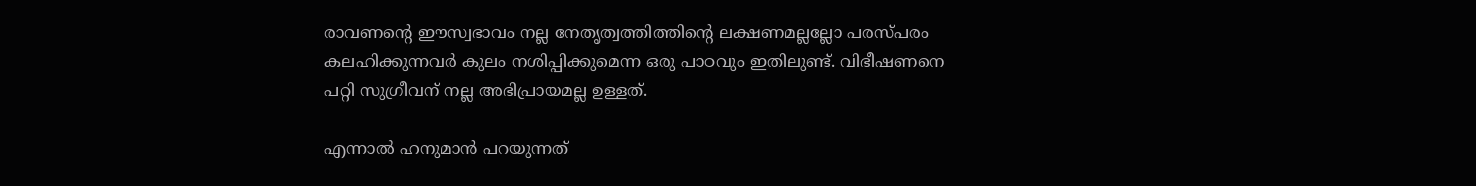രാവണന്റെ ഈസ്വഭാവം നല്ല നേതൃത്വത്തിത്തിന്റെ ലക്ഷണമല്ലല്ലോ പരസ്പരം കലഹിക്കുന്നവര്‍ കുലം നശിപ്പിക്കുമെന്ന ഒരു പാഠവും ഇതിലുണ്ട്. വിഭീഷണനെ പറ്റി സുഗ്രീവന് നല്ല അഭിപ്രായമല്ല ഉള്ളത്.

എന്നാല്‍ ഹനുമാന്‍ പറയുന്നത്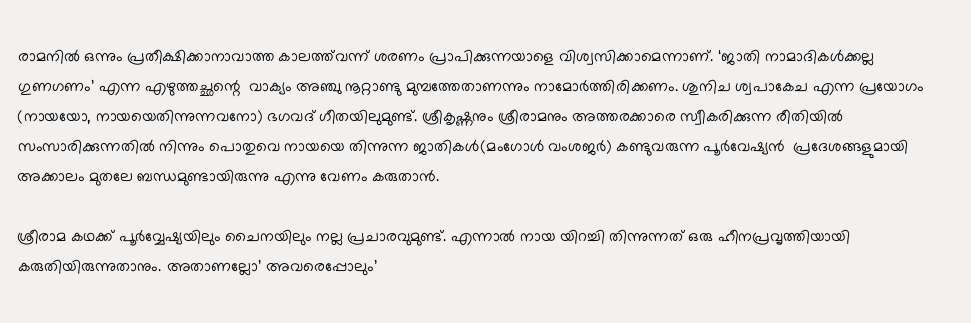രാമനില്‍ ഒന്നും പ്രതീക്ഷിക്കാനാവാത്ത കാലത്ത്‌വന്ന് ശരണം പ്രാപിക്കുന്നയാളെ വിശ്വസിക്കാമെന്നാണ്. ‘ജാതി നാമാദികള്‍ക്കല്ല ഗുണഗണം’ എന്ന എഴുത്തച്ഛന്റെ  വാക്യം അഞ്ചു നൂറ്റാണ്ടു മുമ്പത്തേതാണന്നും നാമോര്‍ത്തിരിക്കണം. ശുനിച ശ്വപാകേച എന്ന പ്രയോഗം (നായയോ, നായയെതിന്നുന്നവനോ) ഭഗവദ് ഗീതയിലുമുണ്ട്. ശ്രീകൃഷ്ണനും ശ്രീരാമനും അത്തരക്കാരെ സ്വീകരിക്കുന്ന രീതിയില്‍ സംസാരിക്കുന്നതില്‍ നിന്നും പൊതുവെ നായയെ തിന്നുന്ന ജാതികള്‍(മംഗോള്‍ വംശജര്‍) കണ്ടുവരുന്ന പൂര്‍വേഷ്യന്‍  പ്രദേശങ്ങളുമായി അക്കാലം മുതലേ ബന്ധമുണ്ടായിരുന്നു എന്നു വേണം കരുതാന്‍.

ശ്രീരാമ കഥക്ക് പൂര്‍വ്വേഷ്യയിലും ചൈനയിലും നല്ല പ്രചാരവുമുണ്ട്. എന്നാല്‍ നായ യിറച്ചി തിന്നുന്നത് ഒരു ഹീനപ്രവൃത്തിയായി കരുതിയിരുന്നുതാനും. അതാണല്ലോ’ അവരെപ്പോലും’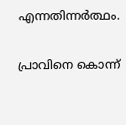എന്നതിന്നര്‍ത്ഥം.

പ്രാവിനെ കൊന്ന്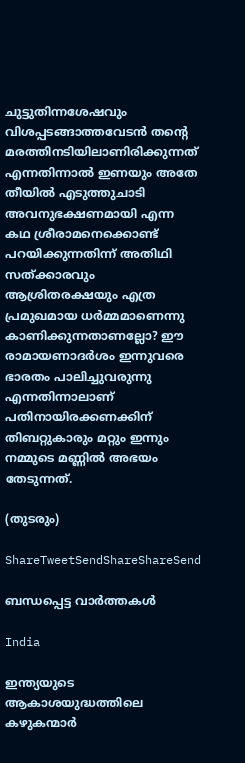ചുട്ടുതിന്നശേഷവും വിശപ്പടങ്ങാത്തവേടന്‍ തന്റെ മരത്തിനടിയിലാണിരിക്കുന്നത് എന്നതിന്നാല്‍ ഇണയും അതേ തീയില്‍ എടുത്തുചാടി അവനുഭക്ഷണമായി എന്ന കഥ ശ്രീരാമനെക്കൊണ്ട് പറയിക്കുന്നതിന്ന് അതിഥി സത്ക്കാരവും ആശ്രിതരക്ഷയും എത്ര പ്രമുഖമായ ധര്‍മ്മമാണെന്നു കാണിക്കുന്നതാണല്ലോ? ഈ രാമായണാദര്‍ശം ഇന്നുവരെ ഭാരതം പാലിച്ചുവരുന്നു എന്നതിന്നാലാണ് പതിനായിരക്കണക്കിന് തിബറ്റുകാരും മറ്റും ഇന്നും നമ്മുടെ മണ്ണില്‍ അഭയം തേടുന്നത്.

(തുടരും)

ShareTweetSendShareShareSend

ബന്ധപ്പെട്ട വാര്‍ത്തകള്‍

India

ഇന്ത്യയുടെ ആകാശയുദ്ധത്തിലെ കഴുകന്മാര്‍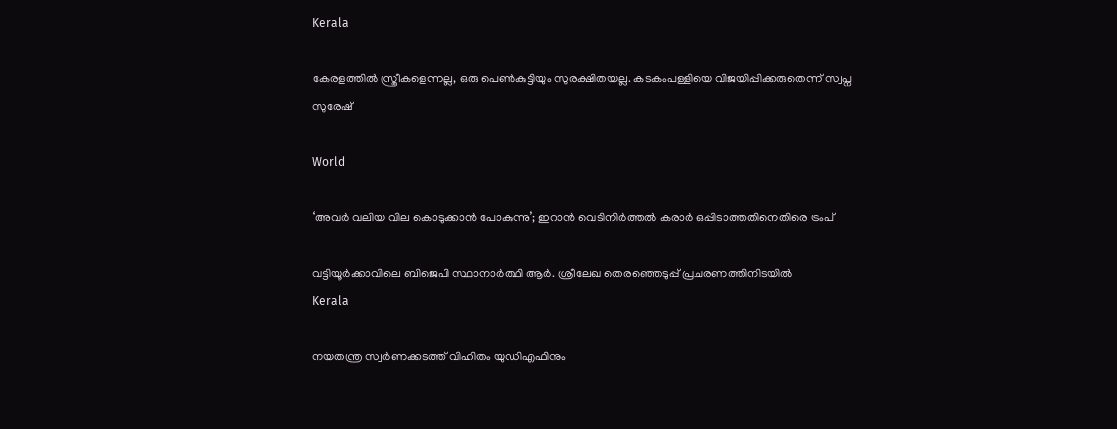Kerala

കേരളത്തില്‍ സ്ത്രീകളെന്നല്ല, ഒരു പെണ്‍കുട്ടിയും സുരക്ഷിതയല്ല. കടകംപള്ളിയെ വിജയിപ്പിക്കരുതെന്ന് സ്വപ്ന സുരേഷ്

World

‘അവര്‍ വലിയ വില കൊടുക്കാന്‍ പോകുന്നു’; ഇറാന്‍ വെടിനിര്‍ത്തല്‍ കരാര്‍ ഒപ്പിടാത്തതിനെതിരെ ട്രംപ്

വട്ടിയൂര്‍ക്കാവിലെ ബിജെപി സ്ഥാനാര്‍ത്ഥി ആര്‍. ശ്രീലേഖ തെരഞ്ഞെടുപ്പ് പ്രചരണത്തിനിടയില്‍
Kerala

നയതന്ത്ര സ്വര്‍ണക്കടത്ത് വിഹിതം യുഡിഎഫിനും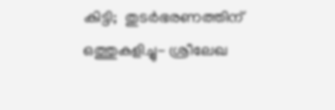കിട്ടി;  തുടര്‍ഭരണത്തിന് ഒത്തുകളിച്ചു- ശ്രീലേഖ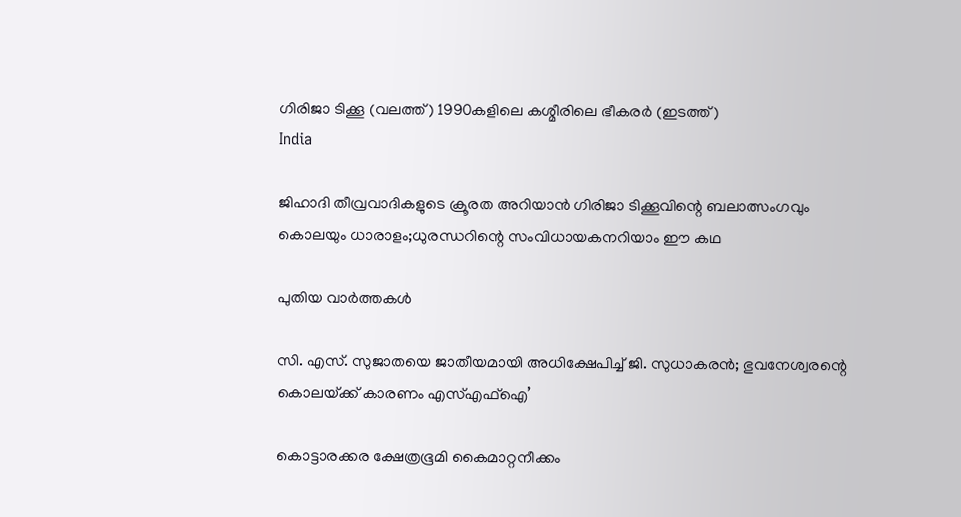ഗിരിജാ ടിക്കൂ (വലത്ത്) 1990കളിലെ കശ്മീരിലെ ഭീകരര്‍ (ഇടത്ത്)
India

ജിഹാദി തീവ്രവാദികളുടെ ക്രൂരത അറിയാന്‍ ഗിരിജാ ടിക്കൂവിന്റെ ബലാത്സംഗവും കൊലയും ധാരാളം;ധുരന്ധറിന്റെ സംവിധായകനറിയാം ഈ കഥ

പുതിയ വാര്‍ത്തകള്‍

സി. എസ്. സുജാതയെ ജാതീയമായി അധിക്ഷേപിച്ച് ജി. സുധാകരന്‍; ഭുവനേശ്വരന്റെ കൊലയ്‌ക്ക് കാരണം എസ്എഫ്ഐ’

കൊട്ടാരക്കര ക്ഷേത്രഭൂമി കൈമാറ്റനീക്കം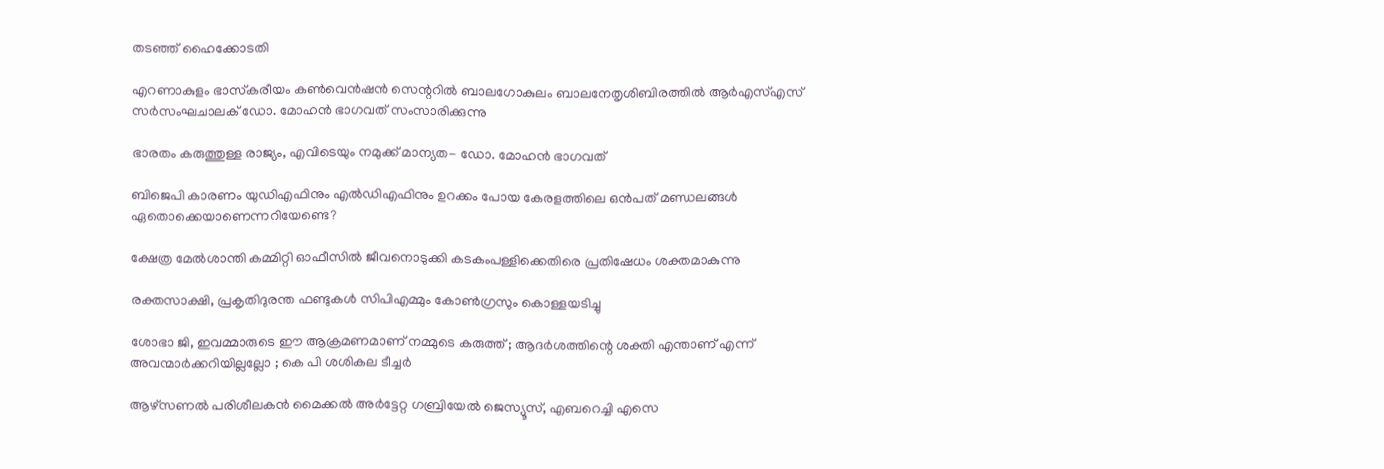തടഞ്ഞ് ഹൈക്കോടതി

എറണാകുളം ഭാസ്‌കരീയം കണ്‍വെന്‍ഷന്‍ സെന്ററില്‍ ബാലഗോകുലം ബാലനേതൃശിബിരത്തില്‍ ആര്‍എസ്എസ് സര്‍സംഘചാലക് ഡോ. മോഹന്‍ ഭാഗവത് സംസാരിക്കുന്നു

ഭാരതം കരുത്തുള്ള രാജ്യം, എവിടെയും നമുക്ക് മാന്യത- ഡോ. മോഹന്‍ ഭാഗവത്

ബിജെപി കാരണം യുഡിഎഫിനും എല്‍ഡിഎഫിനും ഉറക്കം പോയ കേരളത്തിലെ ഒന്‍പത് മണ്ഡലങ്ങള്‍ ഏതൊക്കെയാണെന്നറിയേണ്ടെ?

ക്ഷേത്ര മേല്‍ശാന്തി കമ്മിറ്റി ഓഫീസില്‍ ജീവനൊടുക്കി കടകംപള്ളിക്കെതിരെ പ്രതിഷേധം ശക്തമാകുന്നു

രക്തസാക്ഷി, പ്രകൃതിദുരന്ത ഫണ്ടുകള്‍ സിപിഎമ്മും കോണ്‍ഗ്രസും കൊള്ളയടിച്ചു

ശോഭാ ജി, ഇവമ്മാരുടെ ഈ ആക്രമണമാണ് നമ്മുടെ കരുത്ത് ; ആദർശത്തിന്റെ ശക്തി എന്താണ് എന്ന് അവന്മാർക്കറിയില്ലല്ലോ ; കെ പി ശശികല ടീച്ചർ

ആഴ്‌സണല്‍ പരിശീലകന്‍ മൈക്കല്‍ അര്‍ട്ടേറ്റ ഗബ്രിയേല്‍ ജെസ്യൂസ്, എബറെച്ചി എസെ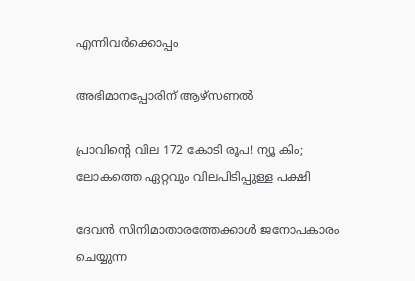എന്നിവര്‍ക്കൊപ്പം

അഭിമാനപ്പോരിന് ആഴ്‌സണല്‍

പ്രാവിന്റെ വില 172 കോടി രൂപ! ന്യൂ കിം; ലോകത്തെ ഏറ്റവും വിലപിടിപ്പുള്ള പക്ഷി

ദേവന്‍ സിനിമാതാരത്തേക്കാള്‍ ജനോപകാരം ചെയ്യുന്ന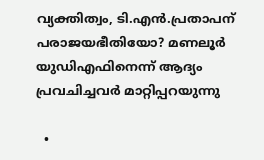വ്യക്തിത്വം, ടി.എന്‍.പ്രതാപന് പരാജയഭീതിയോ? മണലൂര്‍ യുഡിഎഫിനെന്ന് ആദ്യം പ്രവചിച്ചവര്‍ മാറ്റിപ്പറയുന്നു

  •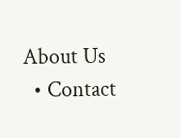About Us
  • Contact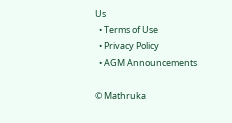Us
  • Terms of Use
  • Privacy Policy
  • AGM Announcements

© Mathruka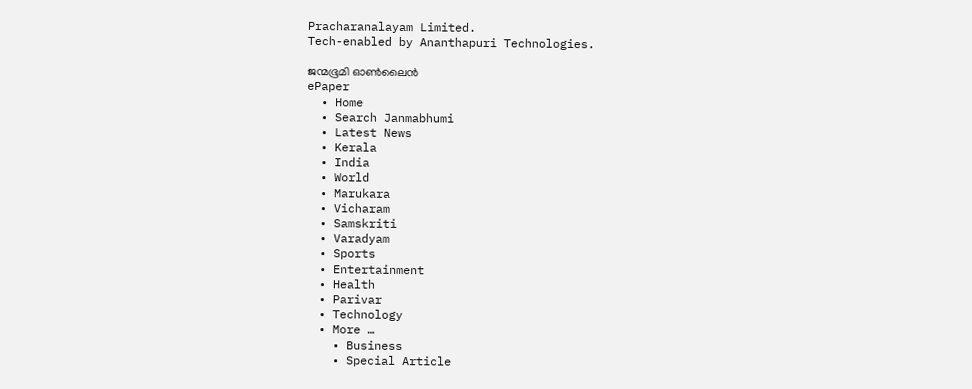Pracharanalayam Limited.
Tech-enabled by Ananthapuri Technologies.

ജന്മഭൂമി ഓണ്‍ലൈന്‍
ePaper
  • Home
  • Search Janmabhumi
  • Latest News
  • Kerala
  • India
  • World
  • Marukara
  • Vicharam
  • Samskriti
  • Varadyam
  • Sports
  • Entertainment
  • Health
  • Parivar
  • Technology
  • More …
    • Business
    • Special Article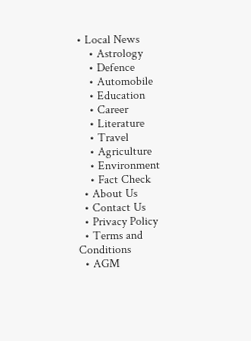• Local News
    • Astrology
    • Defence
    • Automobile
    • Education
    • Career
    • Literature
    • Travel
    • Agriculture
    • Environment
    • Fact Check
  • About Us
  • Contact Us
  • Privacy Policy
  • Terms and Conditions
  • AGM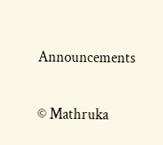Announcements

© Mathruka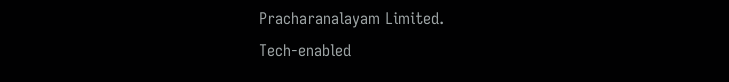Pracharanalayam Limited.
Tech-enabled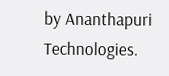by Ananthapuri Technologies.